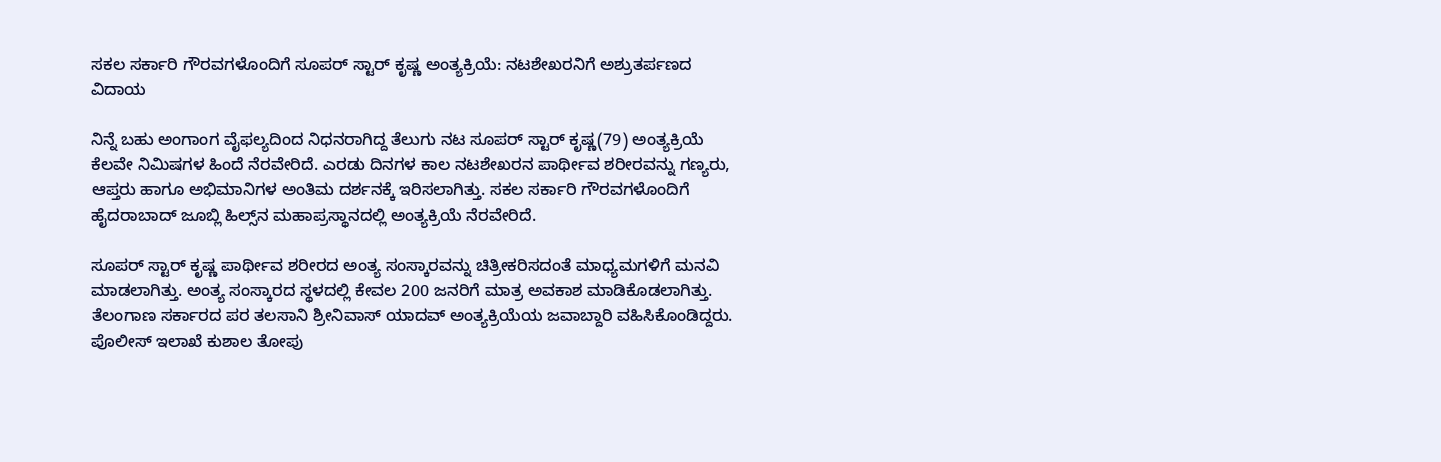ಸಕಲ ಸರ್ಕಾರಿ ಗೌರವಗಳೊಂದಿಗೆ ಸೂಪರ್ ಸ್ಟಾರ್ ಕೃಷ್ಣ ಅಂತ್ಯಕ್ರಿಯೆ: ನಟಶೇಖರನಿಗೆ ಅಶ್ರುತರ್ಪಣದ ವಿದಾಯ

ನಿನ್ನೆ ಬಹು ಅಂಗಾಂಗ ವೈಫಲ್ಯದಿಂದ ನಿಧನರಾಗಿದ್ದ ತೆಲುಗು ನಟ ಸೂಪರ್ ಸ್ಟಾರ್ ಕೃಷ್ಣ(79) ಅಂತ್ಯಕ್ರಿಯೆ ಕೆಲವೇ ನಿಮಿಷಗಳ ಹಿಂದೆ ನೆರವೇರಿದೆ. ಎರಡು ದಿನಗಳ ಕಾಲ ನಟಶೇಖರನ ಪಾರ್ಥೀವ ಶರೀರವನ್ನು ಗಣ್ಯರು, ಆಪ್ತರು ಹಾಗೂ ಅಭಿಮಾನಿಗಳ ಅಂತಿಮ ದರ್ಶನಕ್ಕೆ ಇರಿಸಲಾಗಿತ್ತು. ಸಕಲ ಸರ್ಕಾರಿ ಗೌರವಗಳೊಂದಿಗೆ ಹೈದರಾಬಾದ್ ಜೂಬ್ಲಿ ಹಿಲ್ಸ್‌ನ ಮಹಾಪ್ರಸ್ಥಾನದಲ್ಲಿ ಅಂತ್ಯಕ್ರಿಯೆ ನೆರವೇರಿದೆ.

ಸೂಪರ್ ಸ್ಟಾರ್ ಕೃಷ್ಣ ಪಾರ್ಥೀವ ಶರೀರದ ಅಂತ್ಯ ಸಂಸ್ಕಾರವನ್ನು ಚಿತ್ರೀಕರಿಸದಂತೆ ಮಾಧ್ಯಮಗಳಿಗೆ ಮನವಿ ಮಾಡಲಾಗಿತ್ತು. ಅಂತ್ಯ ಸಂಸ್ಕಾರದ ಸ್ಥಳದಲ್ಲಿ ಕೇವಲ 200 ಜನರಿಗೆ ಮಾತ್ರ ಅವಕಾಶ ಮಾಡಿಕೊಡಲಾಗಿತ್ತು. ತೆಲಂಗಾಣ ಸರ್ಕಾರದ ಪರ ತಲಸಾನಿ ಶ್ರೀನಿವಾಸ್ ಯಾದವ್ ಅಂತ್ಯಕ್ರಿಯೆಯ ಜವಾಬ್ದಾರಿ ವಹಿಸಿಕೊಂಡಿದ್ದರು. ಪೊಲೀಸ್ ಇಲಾಖೆ ಕುಶಾಲ ತೋಪು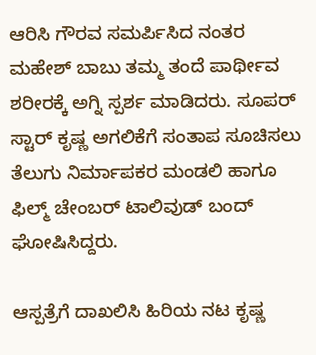ಆರಿಸಿ ಗೌರವ ಸಮರ್ಪಿಸಿದ ನಂತರ ಮಹೇಶ್ ಬಾಬು ತಮ್ಮ ತಂದೆ ಪಾರ್ಥೀವ ಶರೀರಕ್ಕೆ ಅಗ್ನಿ ಸ್ಪರ್ಶ ಮಾಡಿದರು. ಸೂಪರ್ ಸ್ಟಾರ್ ಕೃಷ್ಣ ಅಗಲಿಕೆಗೆ ಸಂತಾಪ ಸೂಚಿಸಲು ತೆಲುಗು ನಿರ್ಮಾಪಕರ ಮಂಡಲಿ ಹಾಗೂ ಫಿಲ್ಮ್ ಚೇಂಬರ್ ಟಾಲಿವುಡ್ ಬಂದ್ ಘೋಷಿಸಿದ್ದರು.

ಆಸ್ಪತ್ರೆಗೆ ದಾಖಲಿಸಿ ಹಿರಿಯ ನಟ ಕೃಷ್ಣ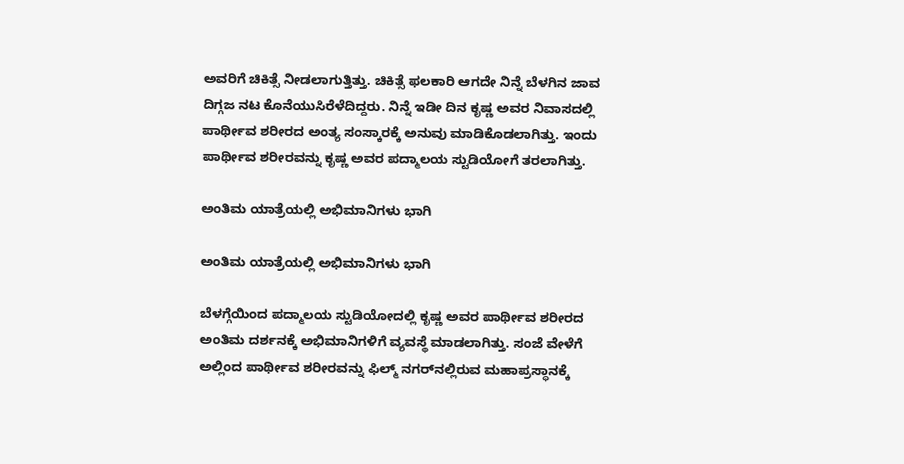ಅವರಿಗೆ ಚಿಕಿತ್ಸೆ ನೀಡಲಾಗುತ್ತಿತ್ತು. ಚಿಕಿತ್ಸೆ ಫಲಕಾರಿ ಆಗದೇ ನಿನ್ನೆ ಬೆಳಗಿನ ಜಾವ ದಿಗ್ಗಜ ನಟ ಕೊನೆಯುಸಿರೆಳೆದಿದ್ದರು. ನಿನ್ನೆ ಇಡೀ ದಿನ ಕೃಷ್ಣ ಅವರ ನಿವಾಸದಲ್ಲಿ ಪಾರ್ಥೀವ ಶರೀರದ ಅಂತ್ಯ ಸಂಸ್ಕಾರಕ್ಕೆ ಅನುವು ಮಾಡಿಕೊಡಲಾಗಿತ್ತು. ಇಂದು ಪಾರ್ಥೀವ ಶರೀರವನ್ನು ಕೃಷ್ಣ ಅವರ ಪದ್ಮಾಲಯ ಸ್ಟುಡಿಯೋಗೆ ತರಲಾಗಿತ್ತು.

ಅಂತಿಮ ಯಾತ್ರೆಯಲ್ಲಿ ಅಭಿಮಾನಿಗಳು ಭಾಗಿ

ಅಂತಿಮ ಯಾತ್ರೆಯಲ್ಲಿ ಅಭಿಮಾನಿಗಳು ಭಾಗಿ

ಬೆಳಗ್ಗೆಯಿಂದ ಪದ್ಮಾಲಯ ಸ್ಟುಡಿಯೋದಲ್ಲಿ ಕೃಷ್ಣ ಅವರ ಪಾರ್ಥೀವ ಶರೀರದ ಅಂತಿಮ ದರ್ಶನಕ್ಕೆ ಅಭಿಮಾನಿಗಳಿಗೆ ವ್ಯವಸ್ಥೆ ಮಾಡಲಾಗಿತ್ತು. ಸಂಜೆ ವೇಳೆಗೆ ಅಲ್ಲಿಂದ ಪಾರ್ಥೀವ ಶರೀರವನ್ನು ಫಿಲ್ಮ್‌ ನಗರ್‌ನಲ್ಲಿರುವ ಮಹಾಪ್ರಸ್ಧಾನಕ್ಕೆ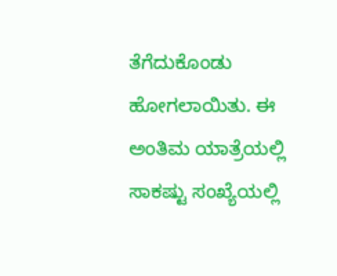ತೆಗೆದುಕೊಂಡು ಹೋಗಲಾಯಿತು. ಈ ಅಂತಿಮ ಯಾತ್ರೆಯಲ್ಲಿ ಸಾಕಷ್ಟು ಸಂಖ್ಯೆಯಲ್ಲಿ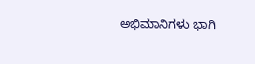ಅಭಿಮಾನಿಗಳು ಭಾಗಿ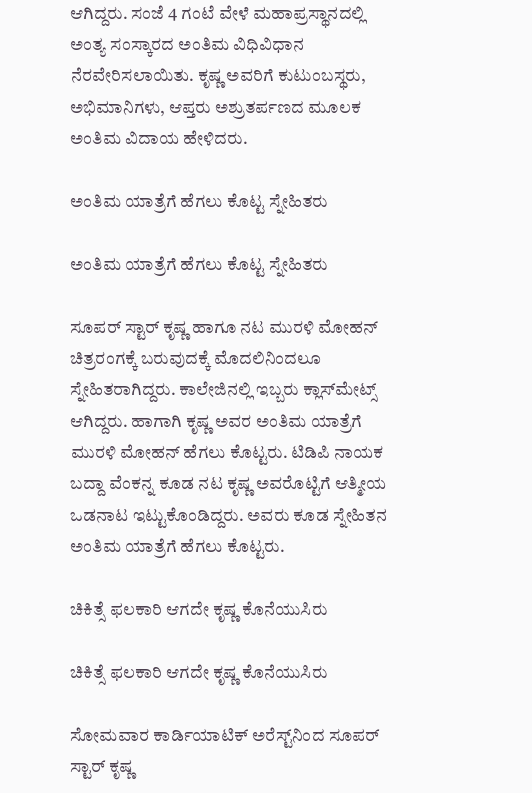ಆಗಿದ್ದರು. ಸಂಜೆ 4 ಗಂಟೆ ವೇಳೆ ಮಹಾಪ್ರಸ್ಥಾನದಲ್ಲಿ ಅಂತ್ಯ ಸಂಸ್ಕಾರದ ಅಂತಿಮ ವಿಧಿವಿಧಾನ ನೆರವೇರಿಸಲಾಯಿತು. ಕೃಷ್ಣ ಅವರಿಗೆ ಕುಟುಂಬಸ್ಥರು, ಅಭಿಮಾನಿಗಳು, ಆಪ್ತರು ಅಶ್ರುತರ್ಪಣದ ಮೂಲಕ ಅಂತಿಮ ವಿದಾಯ ಹೇಳಿದರು.

ಅಂತಿಮ ಯಾತ್ರೆಗೆ ಹೆಗಲು ಕೊಟ್ಟ ಸ್ನೇಹಿತರು

ಅಂತಿಮ ಯಾತ್ರೆಗೆ ಹೆಗಲು ಕೊಟ್ಟ ಸ್ನೇಹಿತರು

ಸೂಪರ್ ಸ್ಟಾರ್ ಕೃಷ್ಣ ಹಾಗೂ ನಟ ಮುರಳಿ ಮೋಹನ್ ಚಿತ್ರರಂಗಕ್ಕೆ ಬರುವುದಕ್ಕೆ ಮೊದಲಿನಿಂದಲೂ ಸ್ನೇಹಿತರಾಗಿದ್ದರು. ಕಾಲೇಜಿನಲ್ಲಿ ಇಬ್ಬರು ಕ್ಲಾಸ್‌ಮೇಟ್ಸ್ ಆಗಿದ್ದರು. ಹಾಗಾಗಿ ಕೃಷ್ಣ ಅವರ ಅಂತಿಮ ಯಾತ್ರೆಗೆ ಮುರಳಿ ಮೋಹನ್ ಹೆಗಲು ಕೊಟ್ಟರು. ಟಿಡಿಪಿ ನಾಯಕ ಬದ್ದಾ ವೆಂಕನ್ನ ಕೂಡ ನಟ ಕೃಷ್ಣ ಅವರೊಟ್ಟಿಗೆ ಆತ್ಮೀಯ ಒಡನಾಟ ಇಟ್ಟುಕೊಂಡಿದ್ದರು. ಅವರು ಕೂಡ ಸ್ನೇಹಿತನ ಅಂತಿಮ ಯಾತ್ರೆಗೆ ಹೆಗಲು ಕೊಟ್ಟರು.

ಚಿಕಿತ್ಸೆ ಫಲಕಾರಿ ಆಗದೇ ಕೃಷ್ಣ ಕೊನೆಯುಸಿರು

ಚಿಕಿತ್ಸೆ ಫಲಕಾರಿ ಆಗದೇ ಕೃಷ್ಣ ಕೊನೆಯುಸಿರು

ಸೋಮವಾರ ಕಾರ್ಡಿಯಾಟಿಕ್ ಅರೆಸ್ಟ್‌ನಿಂದ ಸೂಪರ್ ಸ್ಟಾರ್‌ ಕೃಷ್ಣ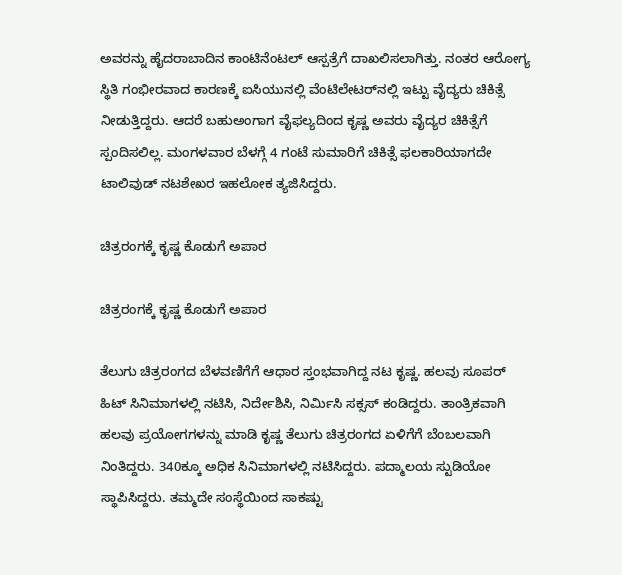ಅವರನ್ನು ಹೈದರಾಬಾದಿನ ಕಾಂಟಿನೆಂಟಲ್ ಆಸ್ಪತ್ರೆಗೆ ದಾಖಲಿಸಲಾಗಿತ್ತು. ನಂತರ ಆರೋಗ್ಯ ಸ್ಥಿತಿ ಗಂಭೀರವಾದ ಕಾರಣಕ್ಕೆ ಐಸಿಯುನಲ್ಲಿ ವೆಂಟಿಲೇಟರ್‌ನಲ್ಲಿ ಇಟ್ಟು ವೈದ್ಯರು ಚಿಕಿತ್ಸೆ ನೀಡುತ್ತಿದ್ದರು. ಆದರೆ ಬಹುಅಂಗಾಗ ವೈಫಲ್ಯದಿಂದ ಕೃಷ್ಣ ಅವರು ವೈದ್ಯರ ಚಿಕಿತ್ಸೆಗೆ ಸ್ಪಂದಿಸಲಿಲ್ಲ. ಮಂಗಳವಾರ ಬೆಳಗ್ಗೆ 4 ಗಂಟೆ ಸುಮಾರಿಗೆ ಚಿಕಿತ್ಸೆ ಫಲಕಾರಿಯಾಗದೇ ಟಾಲಿವುಡ್ ನಟಶೇಖರ ಇಹಲೋಕ ತ್ಯಜಿಸಿದ್ದರು.

ಚಿತ್ರರಂಗಕ್ಕೆ ಕೃಷ್ಣ ಕೊಡುಗೆ ಅಪಾರ

ಚಿತ್ರರಂಗಕ್ಕೆ ಕೃಷ್ಣ ಕೊಡುಗೆ ಅಪಾರ

ತೆಲುಗು ಚಿತ್ರರಂಗದ ಬೆಳವಣಿಗೆಗೆ ಆಧಾರ ಸ್ತಂಭವಾಗಿದ್ದ ನಟ ಕೃಷ್ಣ. ಹಲವು ಸೂಪರ್ ಹಿಟ್ ಸಿನಿಮಾಗಳಲ್ಲಿ ನಟಿಸಿ, ನಿರ್ದೇಶಿಸಿ, ನಿರ್ಮಿಸಿ ಸಕ್ಸಸ್ ಕಂಡಿದ್ದರು. ತಾಂತ್ರಿಕವಾಗಿ ಹಲವು ಪ್ರಯೋಗಗಳನ್ನು ಮಾಡಿ ಕೃಷ್ಣ ತೆಲುಗು ಚಿತ್ರರಂಗದ ಏಳಿಗೆಗೆ ಬೆಂಬಲವಾಗಿ ನಿಂತಿದ್ದರು. 340ಕ್ಕೂ ಅಧಿಕ ಸಿನಿಮಾಗಳಲ್ಲಿ ನಟಿಸಿದ್ದರು. ಪದ್ಮಾಲಯ ಸ್ಟುಡಿಯೋ ಸ್ಥಾಪಿಸಿದ್ದರು. ತಮ್ಮದೇ ಸಂಸ್ಥೆಯಿಂದ ಸಾಕಷ್ಟು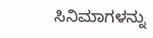ಸಿನಿಮಾಗಳನ್ನು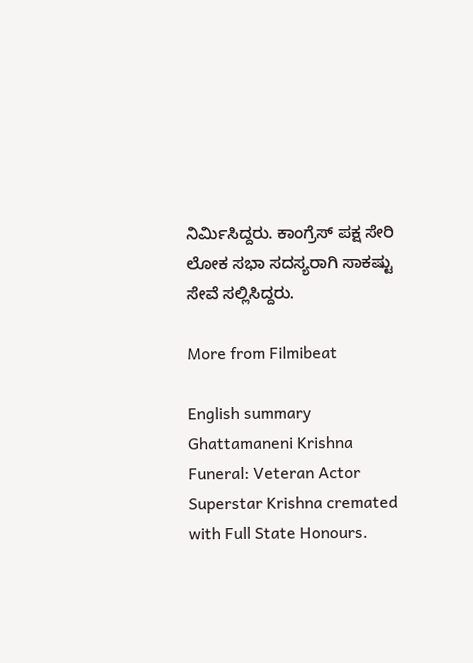ನಿರ್ಮಿಸಿದ್ದರು. ಕಾಂಗ್ರೆಸ್ ಪಕ್ಷ ಸೇರಿ ಲೋಕ ಸಭಾ ಸದಸ್ಯರಾಗಿ ಸಾಕಷ್ಟು ಸೇವೆ ಸಲ್ಲಿಸಿದ್ದರು.

More from Filmibeat

English summary
Ghattamaneni Krishna Funeral: Veteran Actor Superstar Krishna cremated with Full State Honours.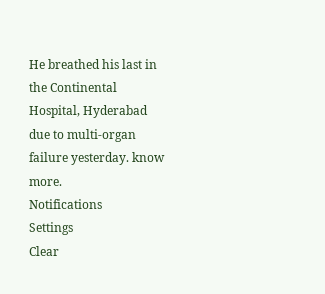He breathed his last in the Continental Hospital, Hyderabad due to multi-organ failure yesterday. know more.
Notifications
Settings
Clear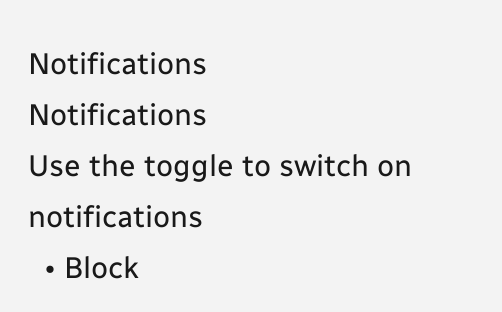Notifications
Notifications
Use the toggle to switch on notifications
  • Block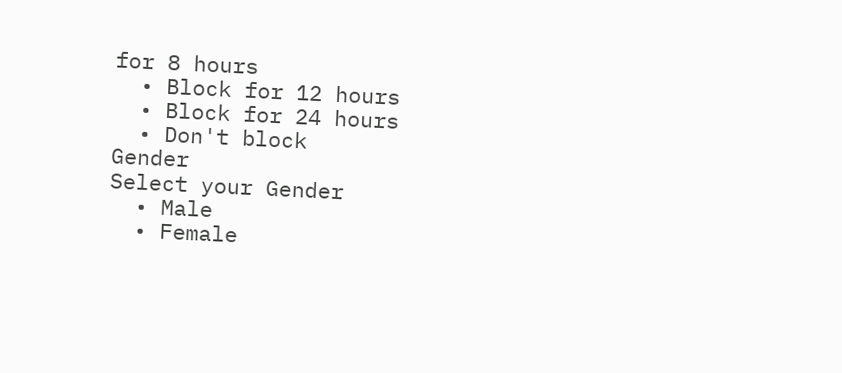for 8 hours
  • Block for 12 hours
  • Block for 24 hours
  • Don't block
Gender
Select your Gender
  • Male
  • Female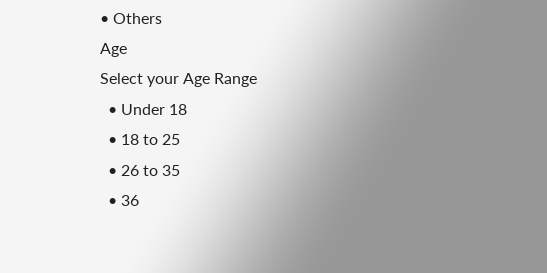• Others
Age
Select your Age Range
  • Under 18
  • 18 to 25
  • 26 to 35
  • 36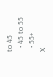to 45
  • 45 to 55
  • 55+
X